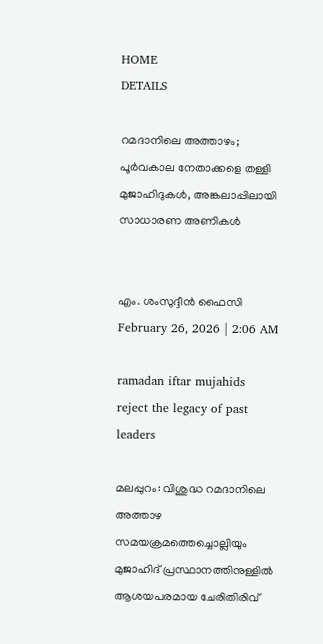HOME
DETAILS

റമദാനിലെ അത്താഴം; പൂർവകാല നേതാക്കളെ തള്ളി മുജാഹിദുകൾ, അങ്കലാപ്പിലായി സാധാരണ അണികൾ


എം. ശംസുദ്ദീൻ ഫൈസി
February 26, 2026 | 2:06 AM

ramadan iftar mujahids reject the legacy of past leaders

മലപ്പുറം: വിശുദ്ധ റമദാനിലെ അത്താഴ സമയക്രമത്തെച്ചൊല്ലിയും മുജാഹിദ് പ്രസ്ഥാനത്തിനുള്ളിൽ ആശയപരമായ ചേരിതിരിവ്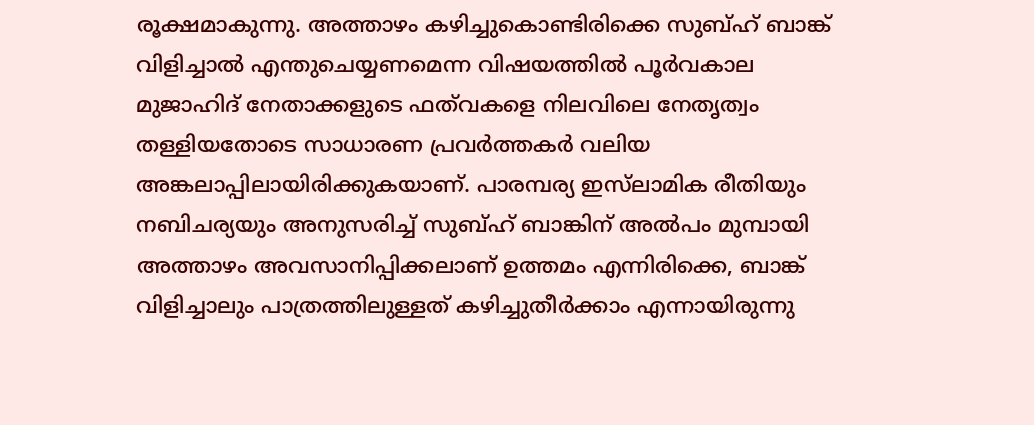രൂക്ഷമാകുന്നു. അത്താഴം കഴിച്ചുകൊണ്ടിരിക്കെ സുബ്ഹ് ബാങ്ക് വിളിച്ചാൽ എന്തുചെയ്യണമെന്ന വിഷയത്തിൽ പൂർവകാല മുജാഹിദ് നേതാക്കളുടെ ഫത്‌വകളെ നിലവിലെ നേതൃത്വം തള്ളിയതോടെ സാധാരണ പ്രവർത്തകർ വലിയ അങ്കലാപ്പിലായിരിക്കുകയാണ്. പാരമ്പര്യ ഇസ്‌ലാമിക രീതിയും നബിചര്യയും അനുസരിച്ച് സുബ്ഹ് ബാങ്കിന് അൽപം മുമ്പായി അത്താഴം അവസാനിപ്പിക്കലാണ് ഉത്തമം എന്നിരിക്കെ, ബാങ്ക് വിളിച്ചാലും പാത്രത്തിലുള്ളത് കഴിച്ചുതീർക്കാം എന്നായിരുന്നു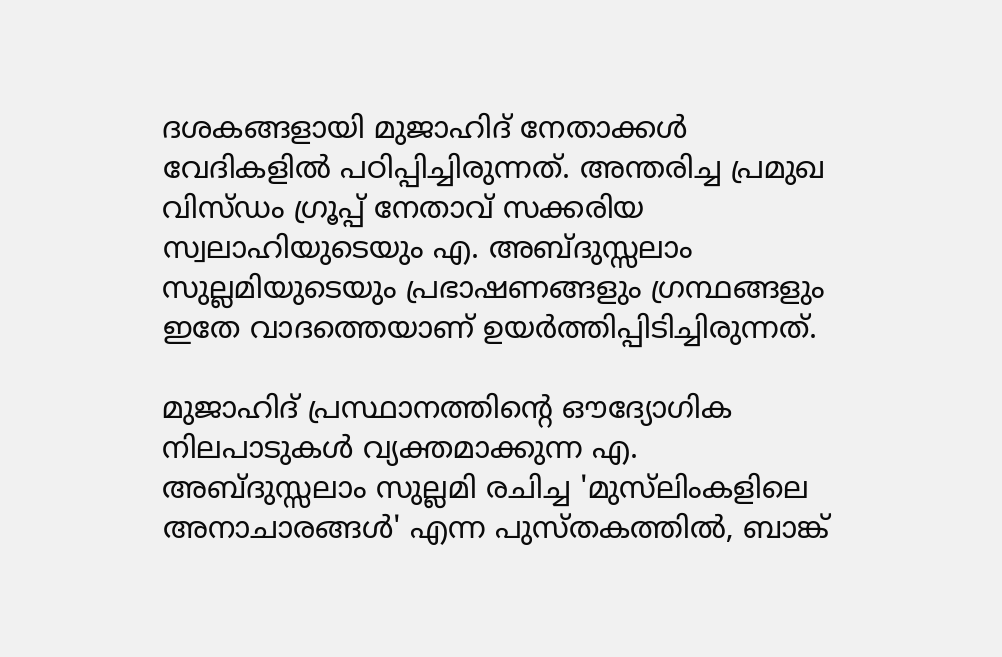ദശകങ്ങളായി മുജാഹിദ് നേതാക്കൾ വേദികളിൽ പഠിപ്പിച്ചിരുന്നത്. അന്തരിച്ച പ്രമുഖ വിസ്ഡം ഗ്രൂപ്പ് നേതാവ് സക്കരിയ സ്വലാഹിയുടെയും എ. അബ്ദുസ്സലാം സുല്ലമിയുടെയും പ്രഭാഷണങ്ങളും ഗ്രന്ഥങ്ങളും ഇതേ വാദത്തെയാണ് ഉയർത്തിപ്പിടിച്ചിരുന്നത്.

മുജാഹിദ് പ്രസ്ഥാനത്തിന്റെ ഔദ്യോഗിക നിലപാടുകൾ വ്യക്തമാക്കുന്ന എ. അബ്ദുസ്സലാം സുല്ലമി രചിച്ച 'മുസ്‌ലിംകളിലെ അനാചാരങ്ങൾ' എന്ന പുസ്തകത്തിൽ, ബാങ്ക്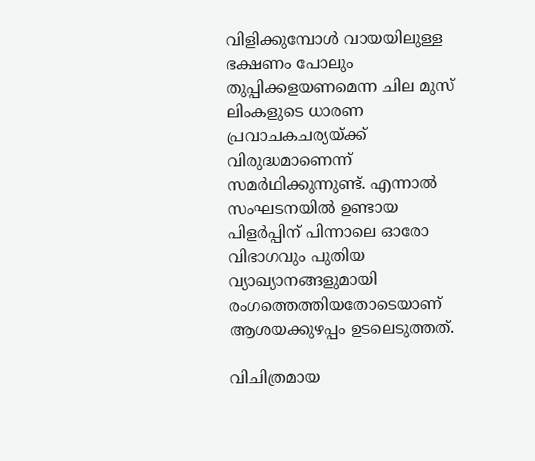വിളിക്കുമ്പോൾ വായയിലുള്ള ഭക്ഷണം പോലും തുപ്പിക്കളയണമെന്ന ചില മുസ് ലിംകളുടെ ധാരണ പ്രവാചകചര്യയ്ക്ക് വിരുദ്ധമാണെന്ന് സമർഥിക്കുന്നുണ്ട്. എന്നാൽ സംഘടനയിൽ ഉണ്ടായ പിളർപ്പിന് പിന്നാലെ ഓരോ വിഭാഗവും പുതിയ വ്യാഖ്യാനങ്ങളുമായി രംഗത്തെത്തിയതോടെയാണ് ആശയക്കുഴപ്പം ഉടലെടുത്തത്.

വിചിത്രമായ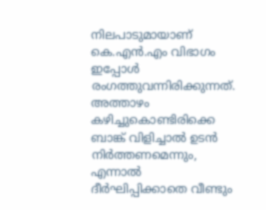നിലപാടുമായാണ് കെ.എൻ.എം വിഭാഗം ഇപ്പോൾ രംഗത്തുവന്നിരിക്കുന്നത്. അത്താഴം കഴിച്ചുകൊണ്ടിരിക്കെ ബാങ്ക് വിളിച്ചാൽ ഉടൻ നിർത്തണമെന്നും, എന്നാൽ ദീർഘിപ്പിക്കാതെ വീണ്ടും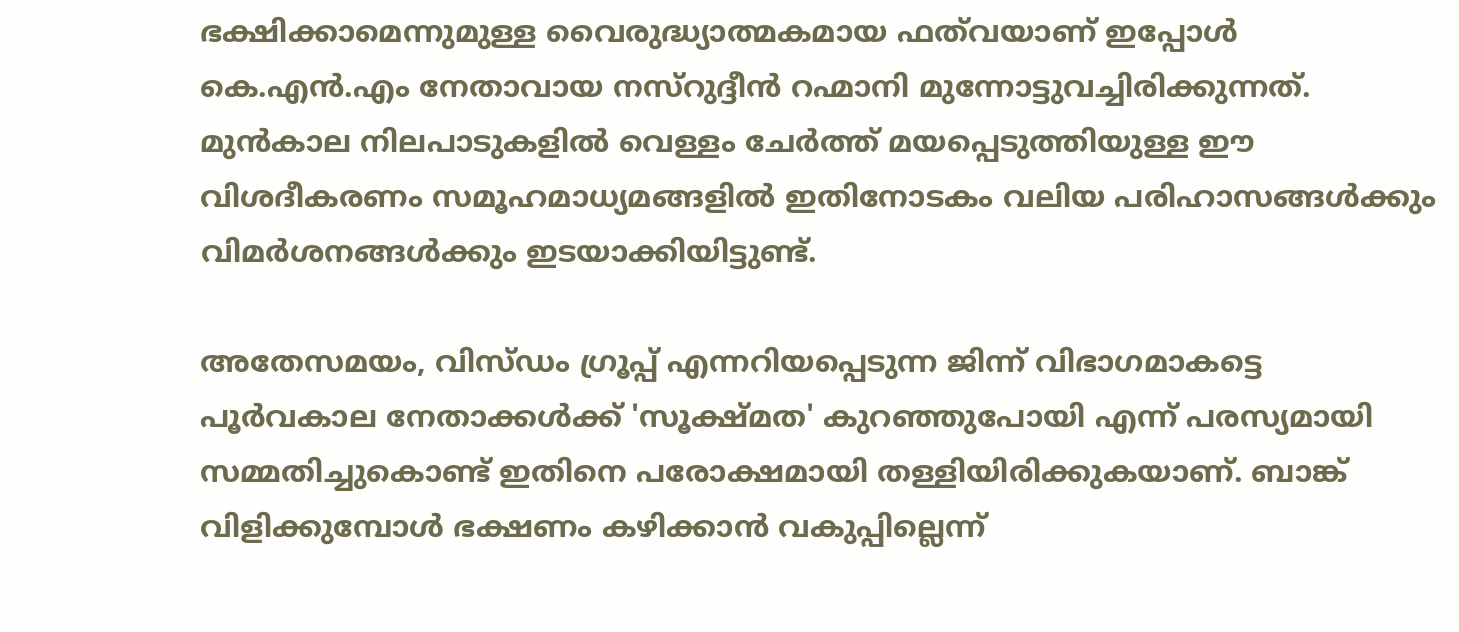ഭക്ഷിക്കാമെന്നുമുള്ള വൈരുദ്ധ്യാത്മകമായ ഫത്‌വയാണ് ഇപ്പോൾ കെ.എൻ.എം നേതാവായ നസ്‌റുദ്ദീൻ റഹ്മാനി മുന്നോട്ടുവച്ചിരിക്കുന്നത്. മുൻകാല നിലപാടുകളിൽ വെള്ളം ചേർത്ത് മയപ്പെടുത്തിയുള്ള ഈ വിശദീകരണം സമൂഹമാധ്യമങ്ങളിൽ ഇതിനോടകം വലിയ പരിഹാസങ്ങൾക്കും വിമർശനങ്ങൾക്കും ഇടയാക്കിയിട്ടുണ്ട്.

അതേസമയം, വിസ്ഡം ഗ്രൂപ്പ് എന്നറിയപ്പെടുന്ന ജിന്ന് വിഭാഗമാകട്ടെ പൂർവകാല നേതാക്കൾക്ക് 'സൂക്ഷ്മത' കുറഞ്ഞുപോയി എന്ന് പരസ്യമായി സമ്മതിച്ചുകൊണ്ട് ഇതിനെ പരോക്ഷമായി തള്ളിയിരിക്കുകയാണ്. ബാങ്ക് വിളിക്കുമ്പോൾ ഭക്ഷണം കഴിക്കാൻ വകുപ്പില്ലെന്ന്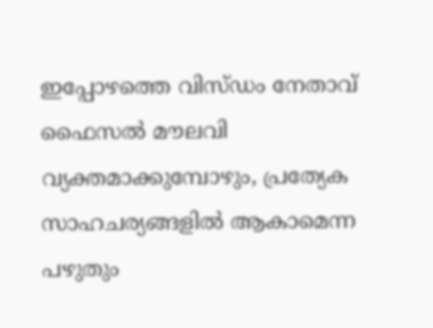ഇപ്പോഴത്തെ വിസ്ഡം നേതാവ് ഫൈസൽ മൗലവി വ്യക്തമാക്കുമ്പോഴും, പ്രത്യേക സാഹചര്യങ്ങളിൽ ആകാമെന്ന പഴുതും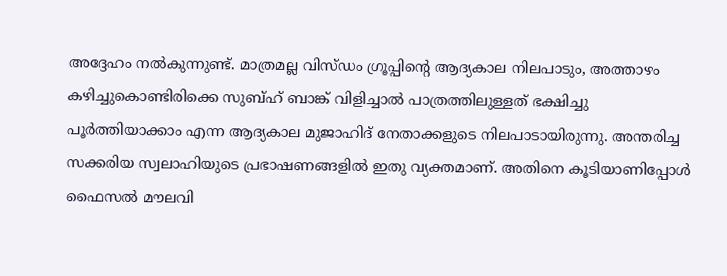അദ്ദേഹം നൽകുന്നുണ്ട്. മാത്രമല്ല വിസ്ഡം ഗ്രൂപ്പിന്റെ ആദ്യകാല നിലപാടും, അത്താഴം കഴിച്ചുകൊണ്ടിരിക്കെ സുബ്ഹ് ബാങ്ക് വിളിച്ചാൽ പാത്രത്തിലുള്ളത് ഭക്ഷിച്ചു പൂർത്തിയാക്കാം എന്ന ആദ്യകാല മുജാഹിദ് നേതാക്കളുടെ നിലപാടായിരുന്നു. അന്തരിച്ച സക്കരിയ സ്വലാഹിയുടെ പ്രഭാഷണങ്ങളിൽ ഇതു വ്യക്തമാണ്. അതിനെ കൂടിയാണിപ്പോൾ ഫൈസൽ മൗലവി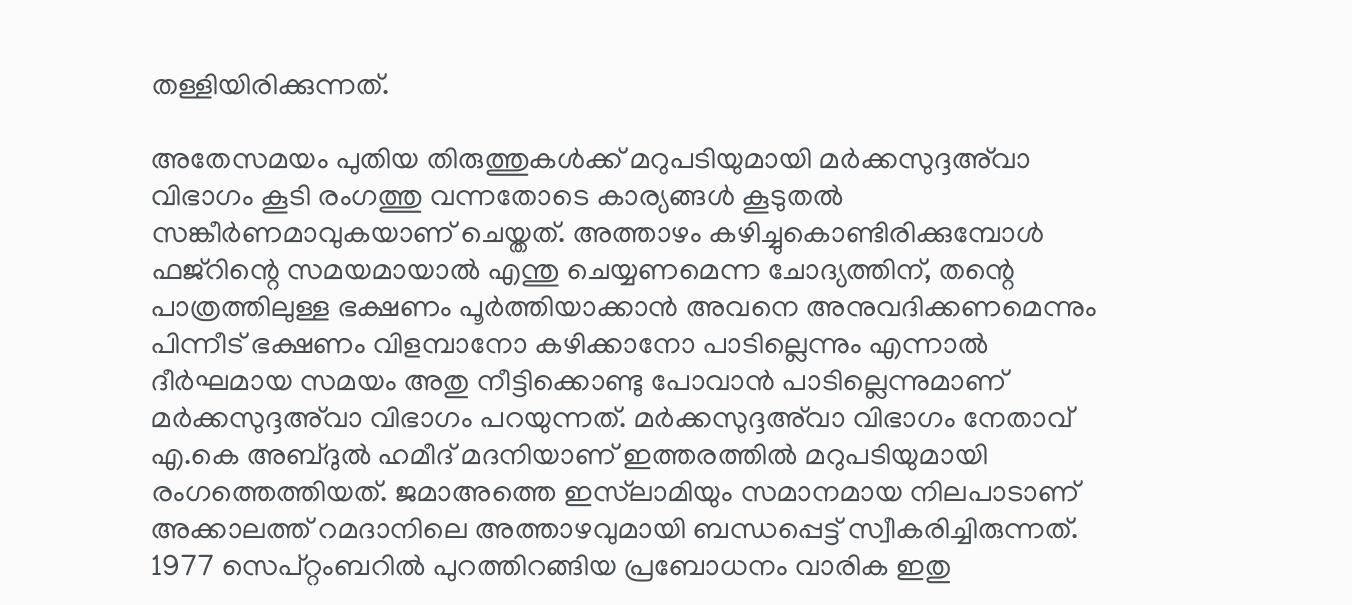തള്ളിയിരിക്കുന്നത്.

അതേസമയം പുതിയ തിരുത്തുകൾക്ക് മറുപടിയുമായി മർക്കസുദ്ദഅ്‌വാ വിഭാഗം കൂടി രംഗത്തു വന്നതോടെ കാര്യങ്ങൾ കൂടുതൽ സങ്കീർണമാവുകയാണ് ചെയ്തത്. അത്താഴം കഴിച്ചുകൊണ്ടിരിക്കുമ്പോൾ ഫജ്‌റിന്റെ സമയമായാൽ എന്തു ചെയ്യണമെന്ന ചോദ്യത്തിന്, തന്റെ പാത്രത്തിലുള്ള ഭക്ഷണം പൂർത്തിയാക്കാൻ അവനെ അനുവദിക്കണമെന്നും പിന്നീട് ഭക്ഷണം വിളമ്പാനോ കഴിക്കാനോ പാടില്ലെന്നും എന്നാൽ ദീർഘമായ സമയം അതു നീട്ടിക്കൊണ്ടു പോവാൻ പാടില്ലെന്നുമാണ് മർക്കസുദ്ദഅ്‌വാ വിഭാഗം പറയുന്നത്. മർക്കസുദ്ദഅ്‌വാ വിഭാഗം നേതാവ് എ.കെ അബ്ദുൽ ഹമീദ് മദനിയാണ് ഇത്തരത്തിൽ മറുപടിയുമായി രംഗത്തെത്തിയത്. ജമാഅത്തെ ഇസ്‌ലാമിയും സമാനമായ നിലപാടാണ് അക്കാലത്ത് റമദാനിലെ അത്താഴവുമായി ബന്ധപ്പെട്ട് സ്വീകരിച്ചിരുന്നത്. 1977 സെപ്റ്റംബറിൽ പുറത്തിറങ്ങിയ പ്രബോധനം വാരിക ഇതു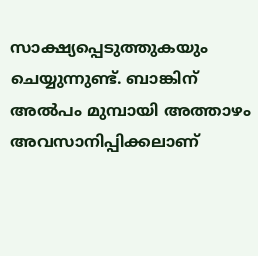സാക്ഷ്യപ്പെടുത്തുകയും ചെയ്യുന്നുണ്ട്. ബാങ്കിന് അൽപം മുമ്പായി അത്താഴം അവസാനിപ്പിക്കലാണ്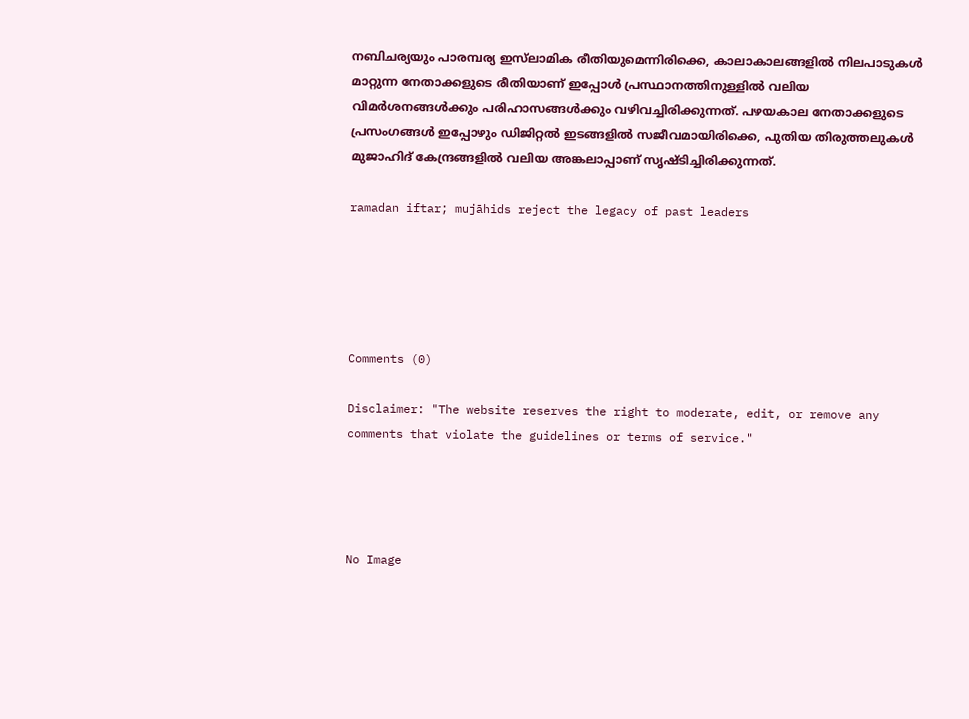നബിചര്യയും പാരമ്പര്യ ഇസ്‌ലാമിക രീതിയുമെന്നിരിക്കെ, കാലാകാലങ്ങളിൽ നിലപാടുകൾ മാറ്റുന്ന നേതാക്കളുടെ രീതിയാണ് ഇപ്പോൾ പ്രസ്ഥാനത്തിനുള്ളിൽ വലിയ വിമർശനങ്ങൾക്കും പരിഹാസങ്ങൾക്കും വഴിവച്ചിരിക്കുന്നത്. പഴയകാല നേതാക്കളുടെ പ്രസംഗങ്ങൾ ഇപ്പോഴും ഡിജിറ്റൽ ഇടങ്ങളിൽ സജീവമായിരിക്കെ, പുതിയ തിരുത്തലുകൾ മുജാഹിദ് കേന്ദ്രങ്ങളിൽ വലിയ അങ്കലാപ്പാണ് സൃഷ്ടിച്ചിരിക്കുന്നത്.

ramadan iftar; mujāhids reject the legacy of past leaders





Comments (0)

Disclaimer: "The website reserves the right to moderate, edit, or remove any comments that violate the guidelines or terms of service."




No Image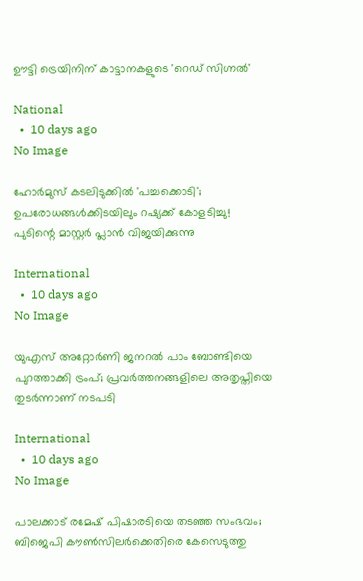ഊട്ടി ട്രെയിനിന് കാട്ടാനകളുടെ 'റെഡ് സിഗ്നൽ'

National
  •  10 days ago
No Image

ഹോർമുസ് കടലിടുക്കിൽ 'പച്ചക്കൊടി'; ഉപരോധങ്ങൾക്കിടയിലും റഷ്യക്ക് കോളടിച്ചു! പുടിന്റെ മാസ്റ്റർ പ്ലാൻ വിജയിക്കുന്നു

International
  •  10 days ago
No Image

യുഎസ് അറ്റോര്‍ണി ജനറല്‍ പാം ബോണ്ടിയെ പുറത്താക്കി ട്രംപ്; പ്രവര്‍ത്തനങ്ങളിലെ അതൃപ്തിയെ തുടര്‍ന്നാണ് നടപടി

International
  •  10 days ago
No Image

പാലക്കാട് രമേഷ് പിഷാരടിയെ തടഞ്ഞ സംഭവം; ബിജെപി കൗണ്‍സിലര്‍ക്കെതിരെ കേസെടുത്തു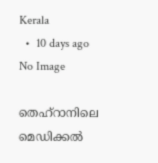Kerala
  •  10 days ago
No Image

തെഹ്‌റാനിലെ മെഡിക്കല്‍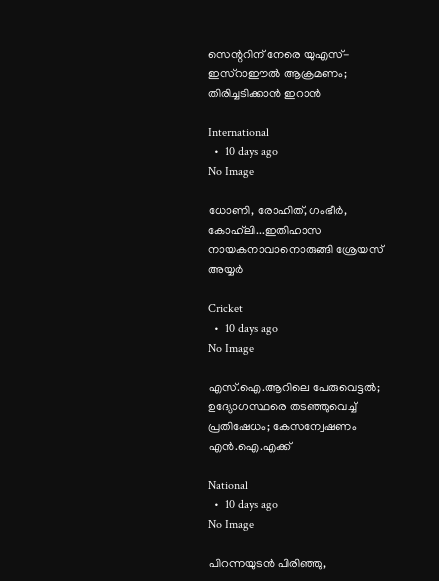സെന്ററിന് നേരെ യുഎസ്-ഇസ്‌റാഈല്‍ ആക്രമണം; തിരിച്ചടിക്കാന്‍ ഇറാന്‍

International
  •  10 days ago
No Image

ധോണി, രോഹിത്, ഗംഭീർ, കോഹ്‌ലി...ഇതിഹാസ നായകനാവാനൊരുങ്ങി ശ്രേയസ് അയ്യർ

Cricket
  •  10 days ago
No Image

എസ്.ഐ.ആറിലെ പേരുവെട്ടല്‍; ഉദ്യോഗസ്ഥരെ തടഞ്ഞുവെച്ച് പ്രതിഷേധം; കേസന്വേഷണം എന്‍.ഐ.എക്ക്

National
  •  10 days ago
No Image

പിറന്നയുടൻ പിരിഞ്ഞു,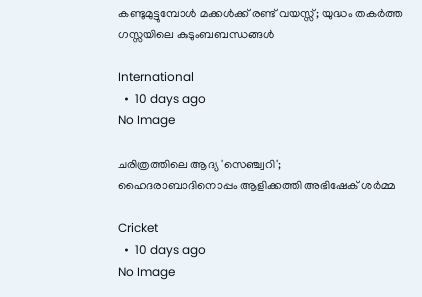കണ്ടുമുട്ടുമ്പോൾ മക്കൾക്ക് രണ്ട് വയസ്സ്; യുദ്ധം തകർത്ത ഗസ്സയിലെ കുടുംബബന്ധങ്ങൾ

International
  •  10 days ago
No Image

ചരിത്രത്തിലെ ആദ്യ 'സെഞ്ച്വറി'; ഹൈദരാബാദിനൊപ്പം ആളിക്കത്തി അഭിഷേക് ശർമ്മ

Cricket
  •  10 days ago
No Image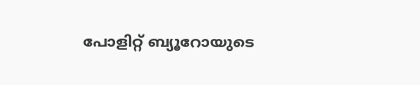പോളിറ്റ് ബ്യൂറോയുടെ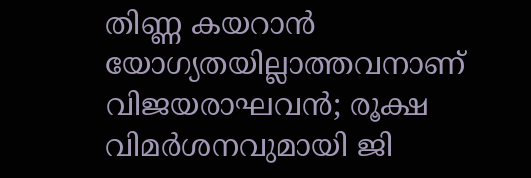തിണ്ണ കയറാന്‍ യോഗ്യതയില്ലാത്തവനാണ് വിജയരാഘവന്‍; രൂക്ഷ വിമര്‍ശനവുമായി ജി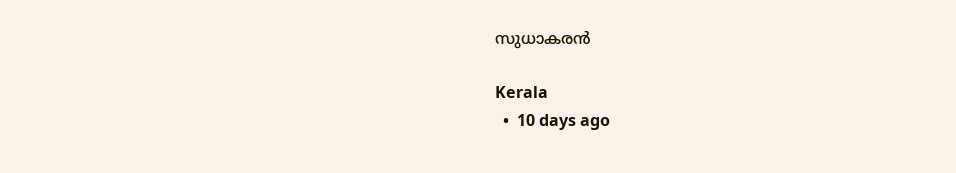സുധാകരന്‍

Kerala
  •  10 days ago